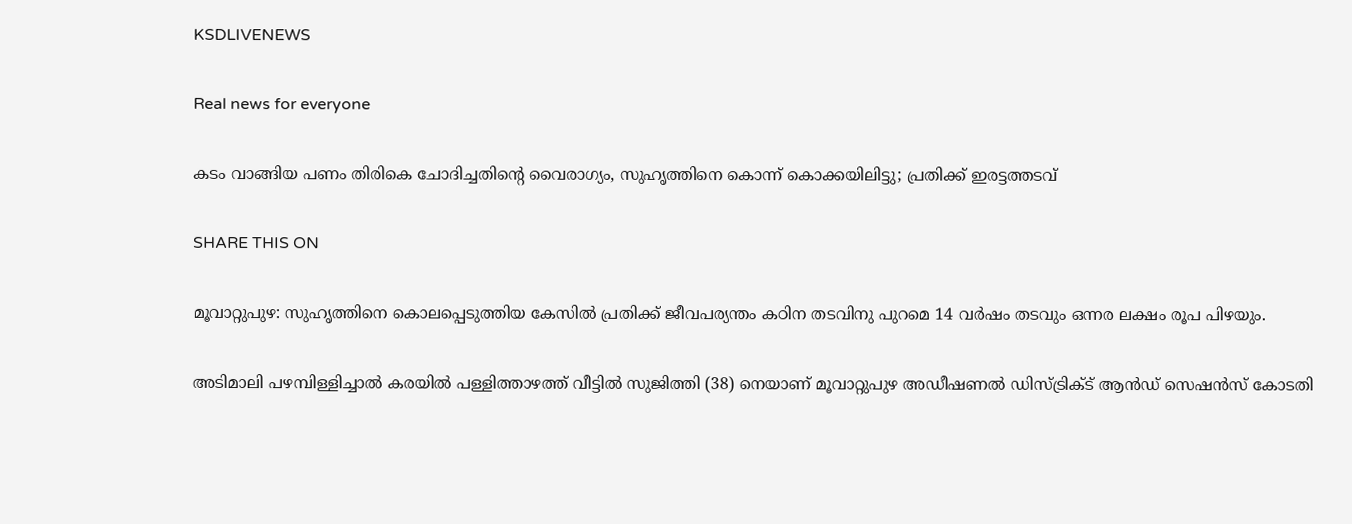KSDLIVENEWS

Real news for everyone

കടം വാങ്ങിയ പണം തിരികെ ചോദിച്ചതിന്റെ വൈരാഗ്യം, സുഹൃത്തിനെ കൊന്ന് കൊക്കയിലിട്ടു; പ്രതിക്ക് ഇരട്ടത്തടവ്

SHARE THIS ON

മൂവാറ്റുപുഴ: സുഹൃത്തിനെ കൊലപ്പെടുത്തിയ കേസില്‍ പ്രതിക്ക് ജീവപര്യന്തം കഠിന തടവിനു പുറമെ 14 വര്‍ഷം തടവും ഒന്നര ലക്ഷം രൂപ പിഴയും.

അടിമാലി പഴമ്പിള്ളിച്ചാല്‍ കരയില്‍ പള്ളിത്താഴത്ത് വീട്ടില്‍ സുജിത്തി (38) നെയാണ് മൂവാറ്റുപുഴ അഡീഷണല്‍ ഡിസ്ട്രിക്ട് ആന്‍ഡ് സെഷന്‍സ് കോടതി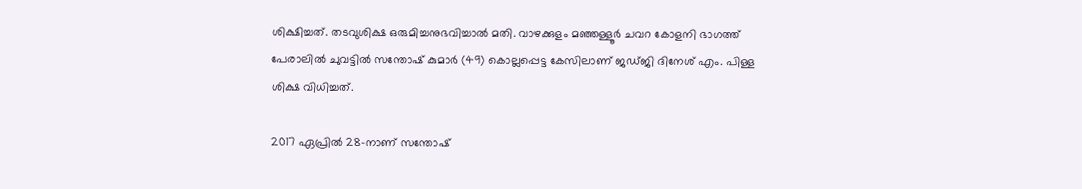ശിക്ഷിച്ചത്. തടവുശിക്ഷ ഒരുമിച്ചനുഭവിച്ചാല്‍ മതി. വാഴക്കുളം മഞ്ഞള്ളൂര്‍ ചവറ കോളനി ഭാഗത്ത് പേരാലില്‍ ചുവട്ടില്‍ സന്തോഷ് കുമാര്‍ (49) കൊല്ലപ്പെട്ട കേസിലാണ് ജഡ്ജി ദിനേശ് എം. പിള്ള ശിക്ഷ വിധിച്ചത്.

2017 ഏപ്രില്‍ 28-നാണ് സന്തോഷ്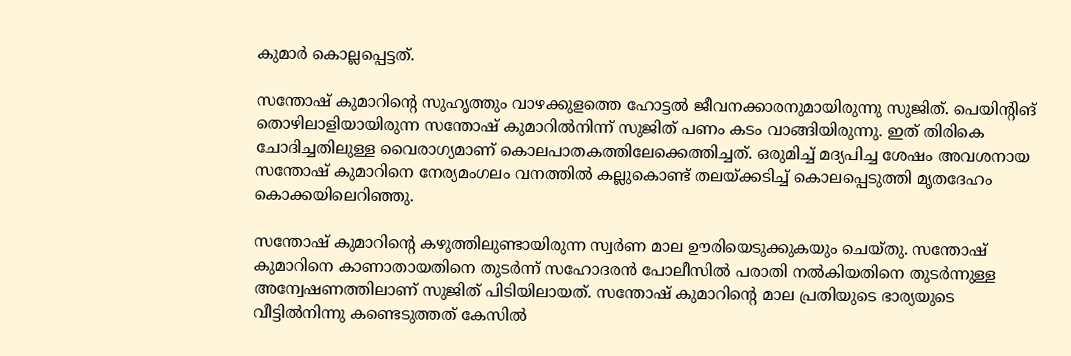കുമാര്‍ കൊല്ലപ്പെട്ടത്.

സന്തോഷ് കുമാറിന്റെ സുഹൃത്തും വാഴക്കുളത്തെ ഹോട്ടല്‍ ജീവനക്കാരനുമായിരുന്നു സുജിത്. പെയിന്റിങ് തൊഴിലാളിയായിരുന്ന സന്തോഷ് കുമാറില്‍നിന്ന് സുജിത് പണം കടം വാങ്ങിയിരുന്നു. ഇത് തിരികെ ചോദിച്ചതിലുള്ള വൈരാഗ്യമാണ് കൊലപാതകത്തിലേക്കെത്തിച്ചത്. ഒരുമിച്ച് മദ്യപിച്ച ശേഷം അവശനായ സന്തോഷ് കുമാറിനെ നേര്യമംഗലം വനത്തില്‍ കല്ലുകൊണ്ട് തലയ്ക്കടിച്ച് കൊലപ്പെടുത്തി മൃതദേഹം കൊക്കയിലെറിഞ്ഞു.

സന്തോഷ് കുമാറിന്റെ കഴുത്തിലുണ്ടായിരുന്ന സ്വര്‍ണ മാല ഊരിയെടുക്കുകയും ചെയ്തു. സന്തോഷ് കുമാറിനെ കാണാതായതിനെ തുടര്‍ന്ന് സഹോദരന്‍ പോലീസില്‍ പരാതി നല്‍കിയതിനെ തുടര്‍ന്നുള്ള അന്വേഷണത്തിലാണ് സുജിത് പിടിയിലായത്. സന്തോഷ് കുമാറിന്റെ മാല പ്രതിയുടെ ഭാര്യയുടെ വീട്ടില്‍നിന്നു കണ്ടെടുത്തത് കേസില്‍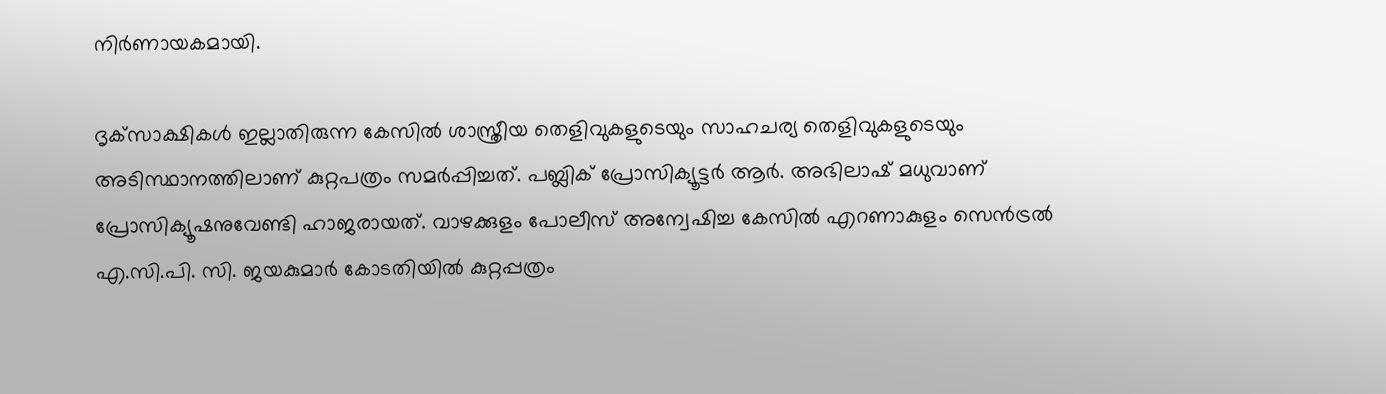നിര്‍ണായകമായി.

ദൃക്‌സാക്ഷികള്‍ ഇല്ലാതിരുന്ന കേസില്‍ ശാസ്ത്രീയ തെളിവുകളുടെയും സാഹചര്യ തെളിവുകളുടെയും അടിസ്ഥാനത്തിലാണ് കുറ്റപത്രം സമര്‍പ്പിച്ചത്. പബ്ലിക് പ്രോസിക്യൂട്ടര്‍ ആര്‍. അഭിലാഷ് മധുവാണ് പ്രോസിക്യൂഷനുവേണ്ടി ഹാജരായത്. വാഴക്കുളം പോലീസ് അന്വേഷിച്ച കേസില്‍ എറണാകുളം സെന്‍ട്രല്‍ എ.സി.പി. സി. ജയകുമാര്‍ കോടതിയില്‍ കുറ്റപ്പത്രം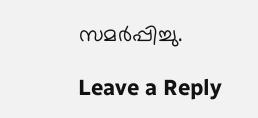സമര്‍പ്പിച്ചു.

Leave a Reply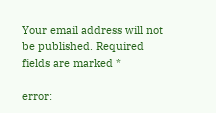Your email address will not be published. Required fields are marked *

error: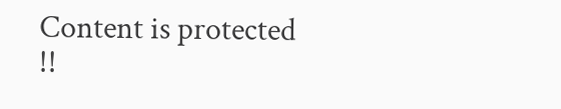Content is protected !!